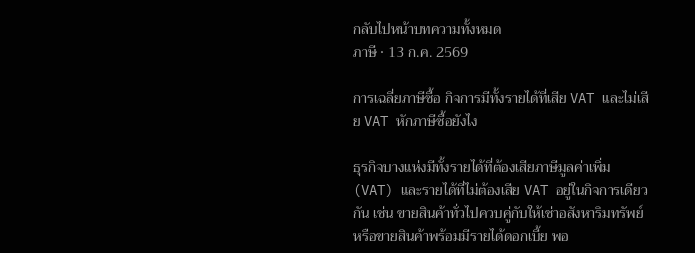กลับไปหน้าบทความทั้งหมด
ภาษี · 13 ก.ค. 2569

การเฉลี่ยภาษีซื้อ กิจการมีทั้งรายได้ที่เสีย VAT และไม่เสีย VAT หักภาษีซื้อยังไง

ธุรกิจบางแห่งมีทั้งรายได้ที่ต้องเสียภาษีมูลค่าเพิ่ม (VAT) และรายได้ที่ไม่ต้องเสีย VAT อยู่ในกิจการเดียวกัน เช่น ขายสินค้าทั่วไปควบคู่กับให้เช่าอสังหาริมทรัพย์ หรือขายสินค้าพร้อมมีรายได้ดอกเบี้ย พอ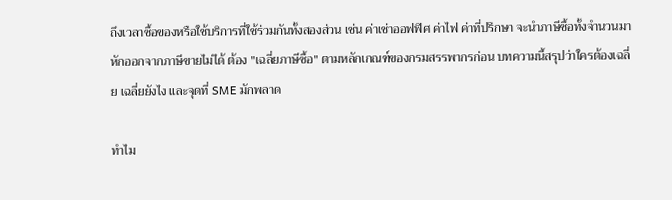ถึงเวลาซื้อของหรือใช้บริการที่ใช้ร่วมกันทั้งสองส่วน เช่น ค่าเช่าออฟฟิศ ค่าไฟ ค่าที่ปรึกษา จะนำภาษีซื้อทั้งจำนวนมาหักออกจากภาษีขายไม่ได้ ต้อง "เฉลี่ยภาษีซื้อ" ตามหลักเกณฑ์ของกรมสรรพากรก่อน บทความนี้สรุปว่าใครต้องเฉลี่ย เฉลี่ยยังไง และจุดที่ SME มักพลาด

ทำไม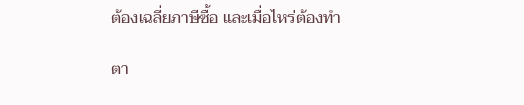ต้องเฉลี่ยภาษีซื้อ และเมื่อไหร่ต้องทำ

ตา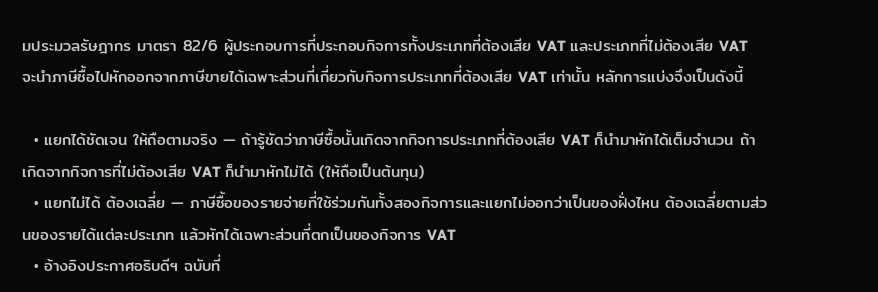มประมวลรัษฎากร มาตรา 82/6 ผู้ประกอบการที่ประกอบกิจการทั้งประเภทที่ต้องเสีย VAT และประเภทที่ไม่ต้องเสีย VAT จะนำภาษีซื้อไปหักออกจากภาษีขายได้เฉพาะส่วนที่เกี่ยวกับกิจการประเภทที่ต้องเสีย VAT เท่านั้น หลักการแบ่งจึงเป็นดังนี้

  • แยกได้ชัดเจน ให้ถือตามจริง — ถ้ารู้ชัดว่าภาษีซื้อนั้นเกิดจากกิจการประเภทที่ต้องเสีย VAT ก็นำมาหักได้เต็มจำนวน ถ้าเกิดจากกิจการที่ไม่ต้องเสีย VAT ก็นำมาหักไม่ได้ (ให้ถือเป็นต้นทุน)
  • แยกไม่ได้ ต้องเฉลี่ย — ภาษีซื้อของรายจ่ายที่ใช้ร่วมกันทั้งสองกิจการและแยกไม่ออกว่าเป็นของฝั่งไหน ต้องเฉลี่ยตามส่วนของรายได้แต่ละประเภท แล้วหักได้เฉพาะส่วนที่ตกเป็นของกิจการ VAT
  • อ้างอิงประกาศอธิบดีฯ ฉบับที่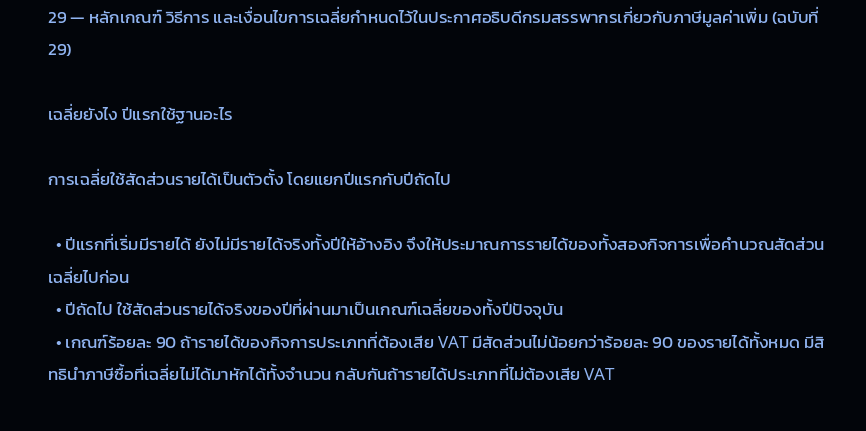29 — หลักเกณฑ์ วิธีการ และเงื่อนไขการเฉลี่ยกำหนดไว้ในประกาศอธิบดีกรมสรรพากรเกี่ยวกับภาษีมูลค่าเพิ่ม (ฉบับที่ 29)

เฉลี่ยยังไง ปีแรกใช้ฐานอะไร

การเฉลี่ยใช้สัดส่วนรายได้เป็นตัวตั้ง โดยแยกปีแรกกับปีถัดไป

  • ปีแรกที่เริ่มมีรายได้ ยังไม่มีรายได้จริงทั้งปีให้อ้างอิง จึงให้ประมาณการรายได้ของทั้งสองกิจการเพื่อคำนวณสัดส่วนเฉลี่ยไปก่อน
  • ปีถัดไป ใช้สัดส่วนรายได้จริงของปีที่ผ่านมาเป็นเกณฑ์เฉลี่ยของทั้งปีปัจจุบัน
  • เกณฑ์ร้อยละ 90 ถ้ารายได้ของกิจการประเภทที่ต้องเสีย VAT มีสัดส่วนไม่น้อยกว่าร้อยละ 90 ของรายได้ทั้งหมด มีสิทธินำภาษีซื้อที่เฉลี่ยไม่ได้มาหักได้ทั้งจำนวน กลับกันถ้ารายได้ประเภทที่ไม่ต้องเสีย VAT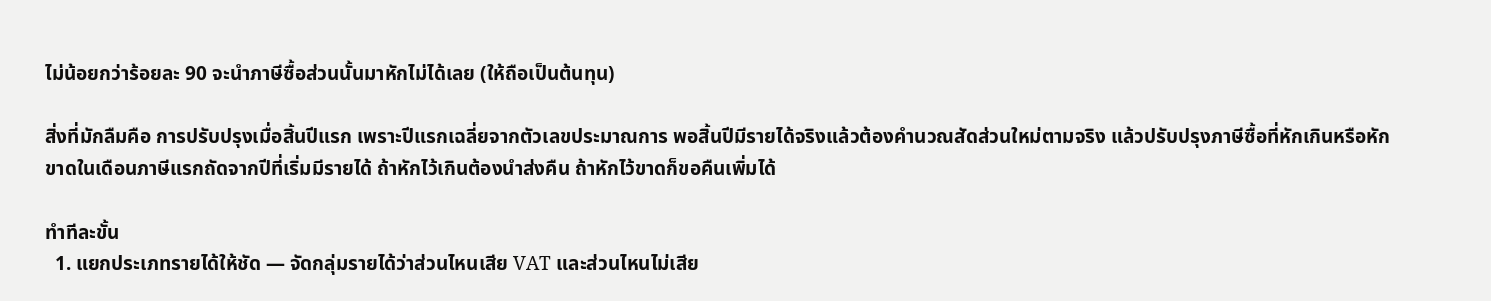ไม่น้อยกว่าร้อยละ 90 จะนำภาษีซื้อส่วนนั้นมาหักไม่ได้เลย (ให้ถือเป็นต้นทุน)

สิ่งที่มักลืมคือ การปรับปรุงเมื่อสิ้นปีแรก เพราะปีแรกเฉลี่ยจากตัวเลขประมาณการ พอสิ้นปีมีรายได้จริงแล้วต้องคำนวณสัดส่วนใหม่ตามจริง แล้วปรับปรุงภาษีซื้อที่หักเกินหรือหักขาดในเดือนภาษีแรกถัดจากปีที่เริ่มมีรายได้ ถ้าหักไว้เกินต้องนำส่งคืน ถ้าหักไว้ขาดก็ขอคืนเพิ่มได้

ทำทีละขั้น
  1. แยกประเภทรายได้ให้ชัด — จัดกลุ่มรายได้ว่าส่วนไหนเสีย VAT และส่วนไหนไม่เสีย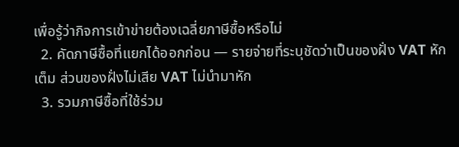เพื่อรู้ว่ากิจการเข้าข่ายต้องเฉลี่ยภาษีซื้อหรือไม่
  2. คัดภาษีซื้อที่แยกได้ออกก่อน — รายจ่ายที่ระบุชัดว่าเป็นของฝั่ง VAT หักเต็ม ส่วนของฝั่งไม่เสีย VAT ไม่นำมาหัก
  3. รวมภาษีซื้อที่ใช้ร่วม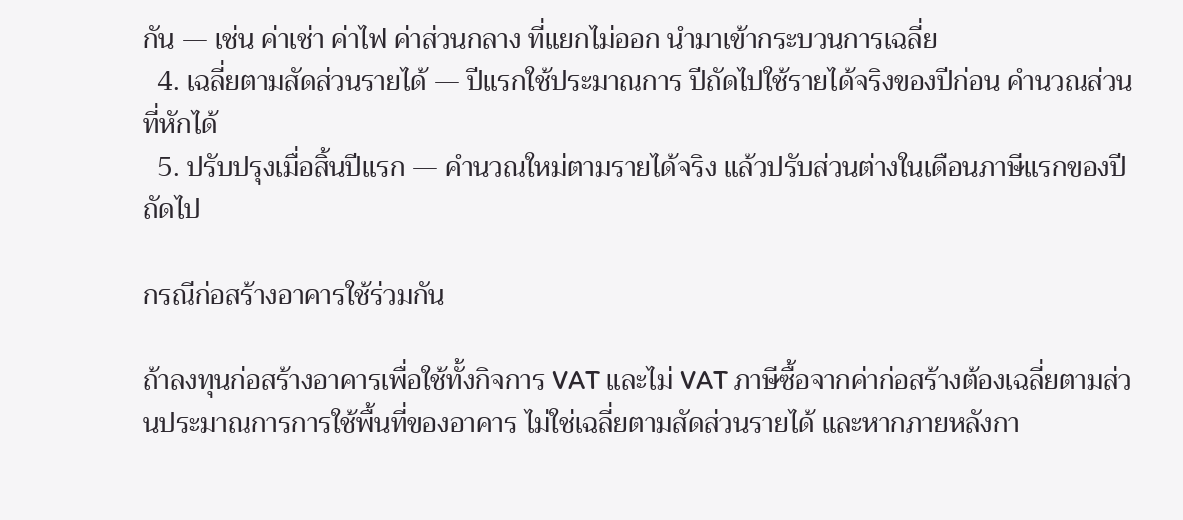กัน — เช่น ค่าเช่า ค่าไฟ ค่าส่วนกลาง ที่แยกไม่ออก นำมาเข้ากระบวนการเฉลี่ย
  4. เฉลี่ยตามสัดส่วนรายได้ — ปีแรกใช้ประมาณการ ปีถัดไปใช้รายได้จริงของปีก่อน คำนวณส่วนที่หักได้
  5. ปรับปรุงเมื่อสิ้นปีแรก — คำนวณใหม่ตามรายได้จริง แล้วปรับส่วนต่างในเดือนภาษีแรกของปีถัดไป

กรณีก่อสร้างอาคารใช้ร่วมกัน

ถ้าลงทุนก่อสร้างอาคารเพื่อใช้ทั้งกิจการ VAT และไม่ VAT ภาษีซื้อจากค่าก่อสร้างต้องเฉลี่ยตามส่วนประมาณการการใช้พื้นที่ของอาคาร ไม่ใช่เฉลี่ยตามสัดส่วนรายได้ และหากภายหลังกา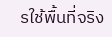รใช้พื้นที่จริง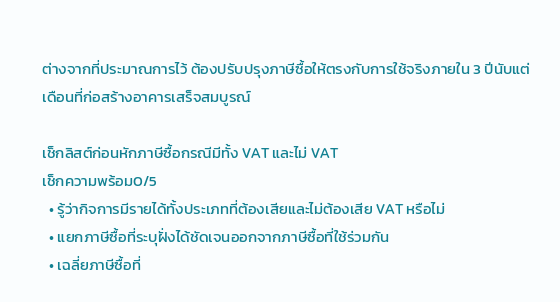ต่างจากที่ประมาณการไว้ ต้องปรับปรุงภาษีซื้อให้ตรงกับการใช้จริงภายใน 3 ปีนับแต่เดือนที่ก่อสร้างอาคารเสร็จสมบูรณ์

เช็กลิสต์ก่อนหักภาษีซื้อกรณีมีทั้ง VAT และไม่ VAT
เช็กความพร้อม0/5
  • รู้ว่ากิจการมีรายได้ทั้งประเภทที่ต้องเสียและไม่ต้องเสีย VAT หรือไม่
  • แยกภาษีซื้อที่ระบุฝั่งได้ชัดเจนออกจากภาษีซื้อที่ใช้ร่วมกัน
  • เฉลี่ยภาษีซื้อที่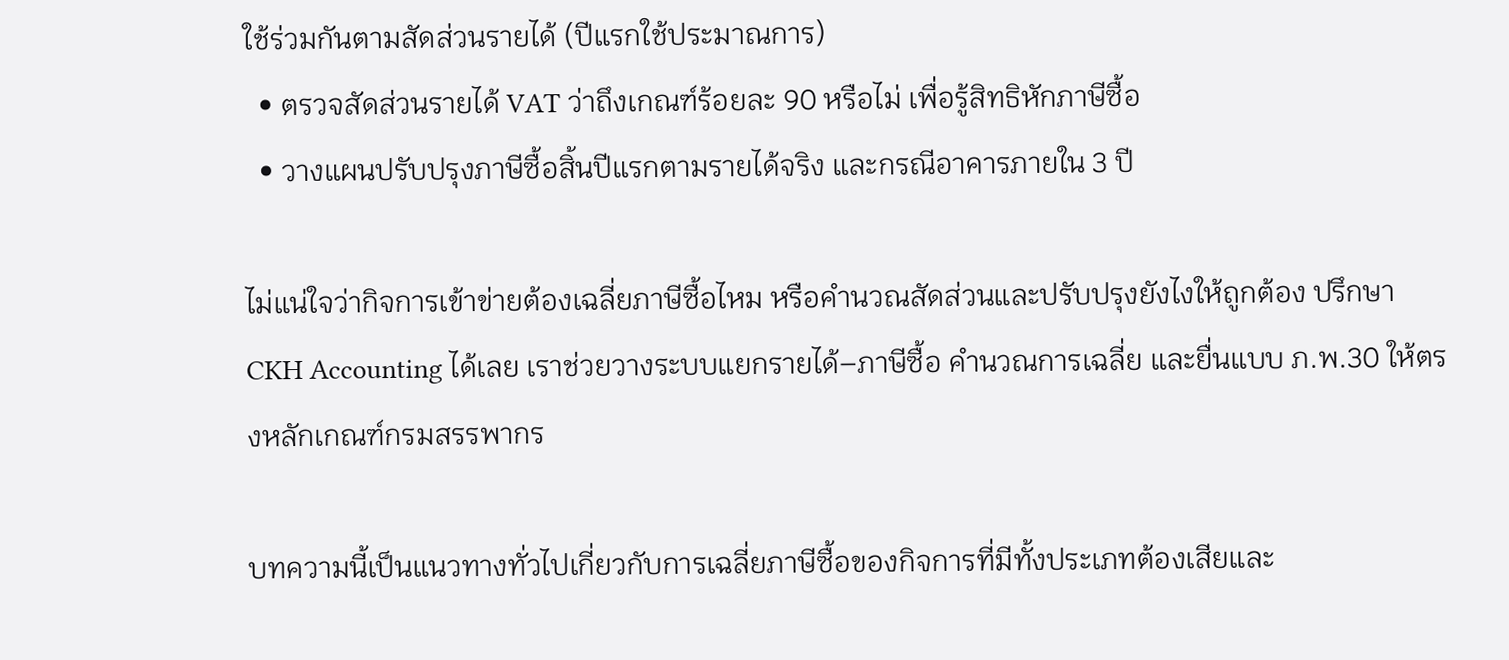ใช้ร่วมกันตามสัดส่วนรายได้ (ปีแรกใช้ประมาณการ)
  • ตรวจสัดส่วนรายได้ VAT ว่าถึงเกณฑ์ร้อยละ 90 หรือไม่ เพื่อรู้สิทธิหักภาษีซื้อ
  • วางแผนปรับปรุงภาษีซื้อสิ้นปีแรกตามรายได้จริง และกรณีอาคารภายใน 3 ปี

ไม่แน่ใจว่ากิจการเข้าข่ายต้องเฉลี่ยภาษีซื้อไหม หรือคำนวณสัดส่วนและปรับปรุงยังไงให้ถูกต้อง ปรึกษา CKH Accounting ได้เลย เราช่วยวางระบบแยกรายได้–ภาษีซื้อ คำนวณการเฉลี่ย และยื่นแบบ ภ.พ.30 ให้ตรงหลักเกณฑ์กรมสรรพากร

บทความนี้เป็นแนวทางทั่วไปเกี่ยวกับการเฉลี่ยภาษีซื้อของกิจการที่มีทั้งประเภทต้องเสียและ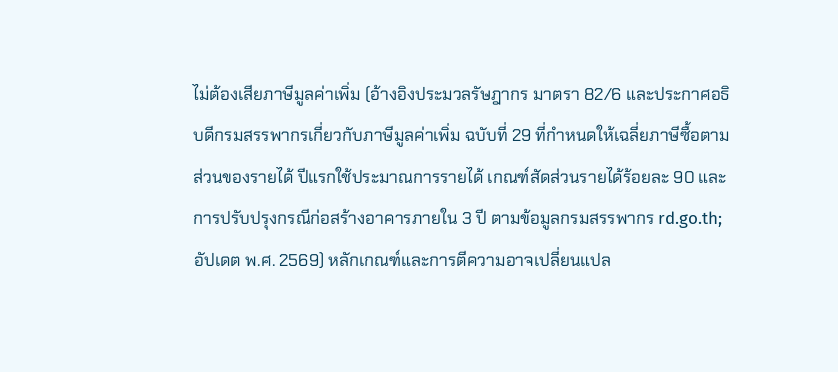ไม่ต้องเสียภาษีมูลค่าเพิ่ม (อ้างอิงประมวลรัษฎากร มาตรา 82/6 และประกาศอธิบดีกรมสรรพากรเกี่ยวกับภาษีมูลค่าเพิ่ม ฉบับที่ 29 ที่กำหนดให้เฉลี่ยภาษีซื้อตามส่วนของรายได้ ปีแรกใช้ประมาณการรายได้ เกณฑ์สัดส่วนรายได้ร้อยละ 90 และการปรับปรุงกรณีก่อสร้างอาคารภายใน 3 ปี ตามข้อมูลกรมสรรพากร rd.go.th; อัปเดต พ.ศ. 2569) หลักเกณฑ์และการตีความอาจเปลี่ยนแปล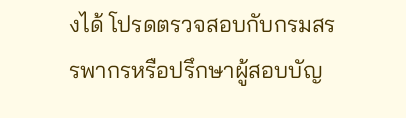งได้ โปรดตรวจสอบกับกรมสรรพากรหรือปรึกษาผู้สอบบัญ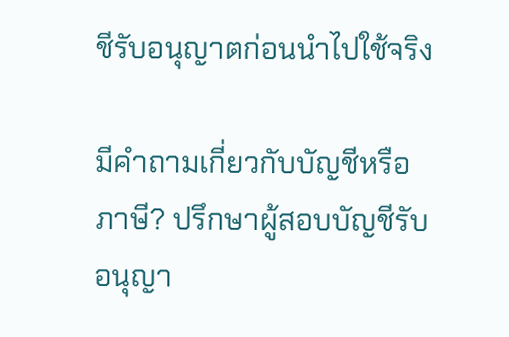ชีรับอนุญาตก่อนนำไปใช้จริง

มีคำถามเกี่ยวกับบัญชีหรือภาษี? ปรึกษาผู้สอบบัญชีรับอนุญา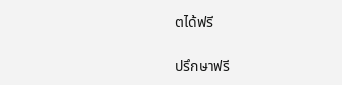ตได้ฟรี

ปรึกษาฟรี